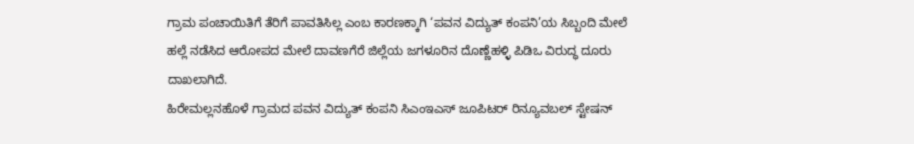ಗ್ರಾಮ ಪಂಚಾಯಿತಿಗೆ ತೆರಿಗೆ ಪಾವತಿಸಿಲ್ಲ ಎಂಬ ಕಾರಣಕ್ಕಾಗಿ ‘ಪವನ ವಿದ್ಯುತ್ ಕಂಪನಿ’ಯ ಸಿಬ್ಬಂದಿ ಮೇಲೆ ಹಲ್ಲೆ ನಡೆಸಿದ ಆರೋಪದ ಮೇಲೆ ದಾವಣಗೆರೆ ಜಿಲ್ಲೆಯ ಜಗಳೂರಿನ ದೊಣ್ಣೆಹಳ್ಳಿ ಪಿಡಿಒ ವಿರುದ್ಧ ದೂರು ದಾಖಲಾಗಿದೆ.
ಹಿರೇಮಲ್ಲನಹೊಳೆ ಗ್ರಾಮದ ಪವನ ವಿದ್ಯುತ್ ಕಂಪನಿ ಸಿಎಂಇಎಸ್ ಜೂಪಿಟರ್ ರಿನ್ಯೂವಬಲ್ ಸ್ಟೇಷನ್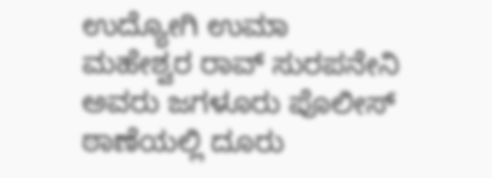ಉದ್ಯೋಗಿ ಉಮಾ ಮಹೇಶ್ವರ ರಾವ್ ಸುರಪನೇನಿ ಅವರು ಜಗಳೂರು ಪೊಲೀಸ್ ಠಾಣೆಯಲ್ಲಿ ದೂರು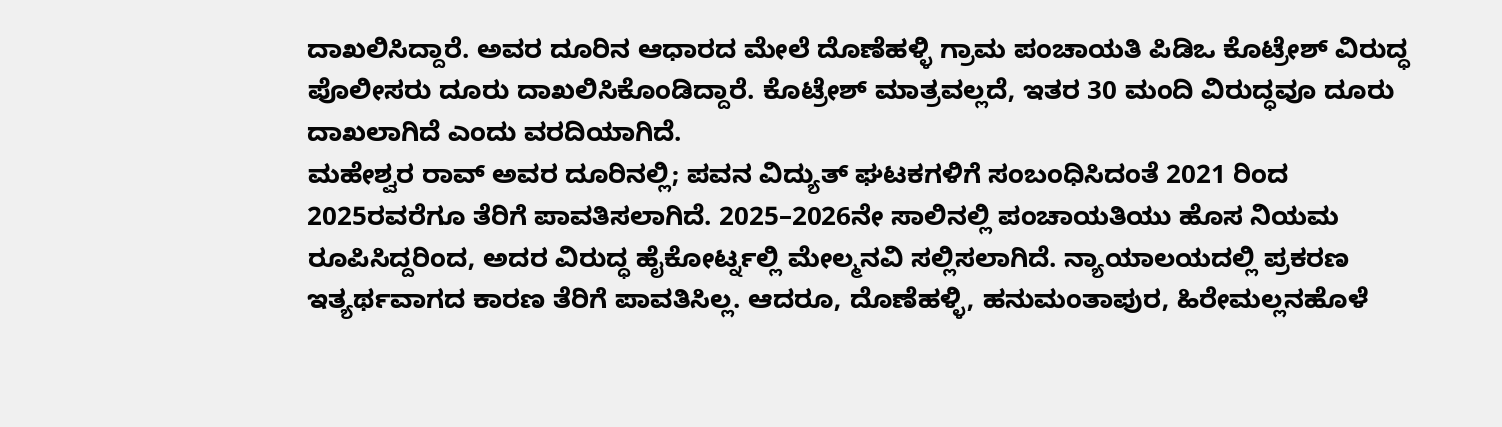ದಾಖಲಿಸಿದ್ದಾರೆ. ಅವರ ದೂರಿನ ಆಧಾರದ ಮೇಲೆ ದೊಣೆಹಳ್ಳಿ ಗ್ರಾಮ ಪಂಚಾಯತಿ ಪಿಡಿಒ ಕೊಟ್ರೇಶ್ ವಿರುದ್ಧ ಪೊಲೀಸರು ದೂರು ದಾಖಲಿಸಿಕೊಂಡಿದ್ದಾರೆ. ಕೊಟ್ರೇಶ್ ಮಾತ್ರವಲ್ಲದೆ, ಇತರ 30 ಮಂದಿ ವಿರುದ್ಧವೂ ದೂರು ದಾಖಲಾಗಿದೆ ಎಂದು ವರದಿಯಾಗಿದೆ.
ಮಹೇಶ್ವರ ರಾವ್ ಅವರ ದೂರಿನಲ್ಲಿ; ಪವನ ವಿದ್ಯುತ್ ಘಟಕಗಳಿಗೆ ಸಂಬಂಧಿಸಿದಂತೆ 2021 ರಿಂದ 2025ರವರೆಗೂ ತೆರಿಗೆ ಪಾವತಿಸಲಾಗಿದೆ. 2025–2026ನೇ ಸಾಲಿನಲ್ಲಿ ಪಂಚಾಯತಿಯು ಹೊಸ ನಿಯಮ ರೂಪಿಸಿದ್ದರಿಂದ, ಅದರ ವಿರುದ್ಧ ಹೈಕೋರ್ಟ್ನಲ್ಲಿ ಮೇಲ್ಮನವಿ ಸಲ್ಲಿಸಲಾಗಿದೆ. ನ್ಯಾಯಾಲಯದಲ್ಲಿ ಪ್ರಕರಣ ಇತ್ಯರ್ಥವಾಗದ ಕಾರಣ ತೆರಿಗೆ ಪಾವತಿಸಿಲ್ಲ. ಆದರೂ, ದೊಣೆಹಳ್ಳಿ, ಹನುಮಂತಾಪುರ, ಹಿರೇಮಲ್ಲನಹೊಳೆ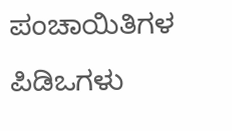ಪಂಚಾಯಿತಿಗಳ ಪಿಡಿಒಗಳು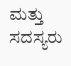ಮತ್ತು ಸದಸ್ಯರು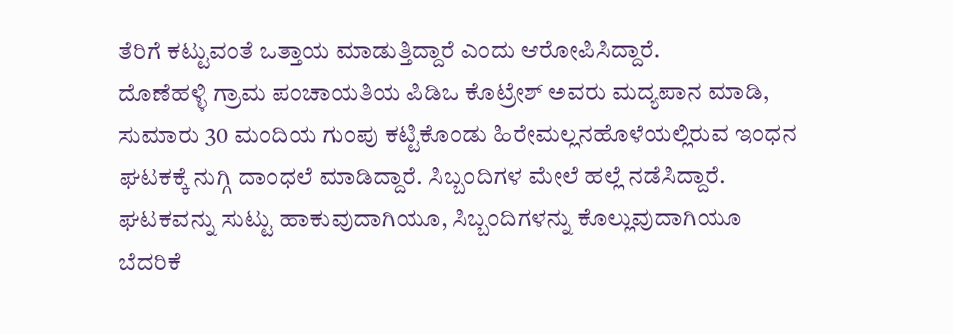ತೆರಿಗೆ ಕಟ್ಟುವಂತೆ ಒತ್ತಾಯ ಮಾಡುತ್ತಿದ್ದಾರೆ ಎಂದು ಆರೋಪಿಸಿದ್ದಾರೆ.
ದೊಣೆಹಳ್ಳಿ ಗ್ರಾಮ ಪಂಚಾಯತಿಯ ಪಿಡಿಒ ಕೊಟ್ರೇಶ್ ಅವರು ಮದ್ಯಪಾನ ಮಾಡಿ, ಸುಮಾರು 30 ಮಂದಿಯ ಗುಂಪು ಕಟ್ಟಿಕೊಂಡು ಹಿರೇಮಲ್ಲನಹೊಳೆಯಲ್ಲಿರುವ ಇಂಧನ ಘಟಕಕ್ಕೆ ನುಗ್ಗಿ ದಾಂಧಲೆ ಮಾಡಿದ್ದಾರೆ. ಸಿಬ್ಬಂದಿಗಳ ಮೇಲೆ ಹಲ್ಲೆ ನಡೆಸಿದ್ದಾರೆ. ಘಟಕವನ್ನು ಸುಟ್ಟು ಹಾಕುವುದಾಗಿಯೂ, ಸಿಬ್ಬಂದಿಗಳನ್ನು ಕೊಲ್ಲುವುದಾಗಿಯೂ ಬೆದರಿಕೆ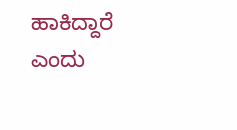ಹಾಕಿದ್ದಾರೆ ಎಂದು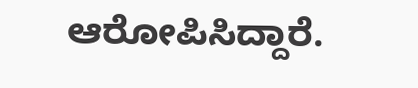ಆರೋಪಿಸಿದ್ದಾರೆ.